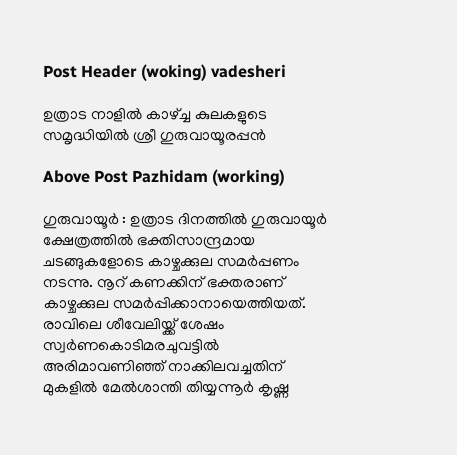Post Header (woking) vadesheri

ഉത്രാട നാളിൽ കാഴ്ച്ച കുലകളുടെ സമൃദ്ധിയിൽ ശ്രീ ഗുരുവായൂരപ്പൻ

Above Post Pazhidam (working)

ഗുരുവായൂര്‍ : ഉത്രാട ദിനത്തിൽ ഗുരുവായൂർ ക്ഷേത്രത്തില്‍ ഭക്തിസാന്ദ്രമായ ചടങ്ങുകളോടെ കാഴ്ചക്കുല സമര്‍പ്പണം നടന്നു. നൂറ് കണക്കിന് ഭക്തരാണ് കാഴ്ചക്കുല സമര്‍പ്പിക്കാനായെത്തിയത്. രാവിലെ ശീവേലിയ്ക്ക് ശേഷം സ്വര്‍ണകൊടിമരചുവട്ടില്‍ അരിമാവണിഞ്ഞ് നാക്കിലവച്ചതിന് മുകളില്‍ മേല്‍ശാന്തി തിയ്യന്നൂര്‍ കൃഷ്ണ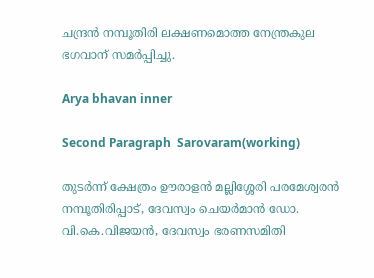ചന്ദ്രന്‍ നമ്പൂതിരി ലക്ഷണമൊത്ത നേന്ത്രകുല ഭഗവാന് സമര്‍പ്പിച്ചു.

Arya bhavan inner

Second Paragraph  Sarovaram(working)

തുടര്‍ന്ന് ക്ഷേത്രം ഊരാളന്‍ മല്ലിശ്ശേരി പരമേശ്വരന്‍ നമ്പൂതിരിപ്പാട്, ദേവസ്വം ചെയര്‍മാന്‍ ഡോ. വി.കെ.വിജയന്‍, ദേവസ്വം ഭരണസമിതി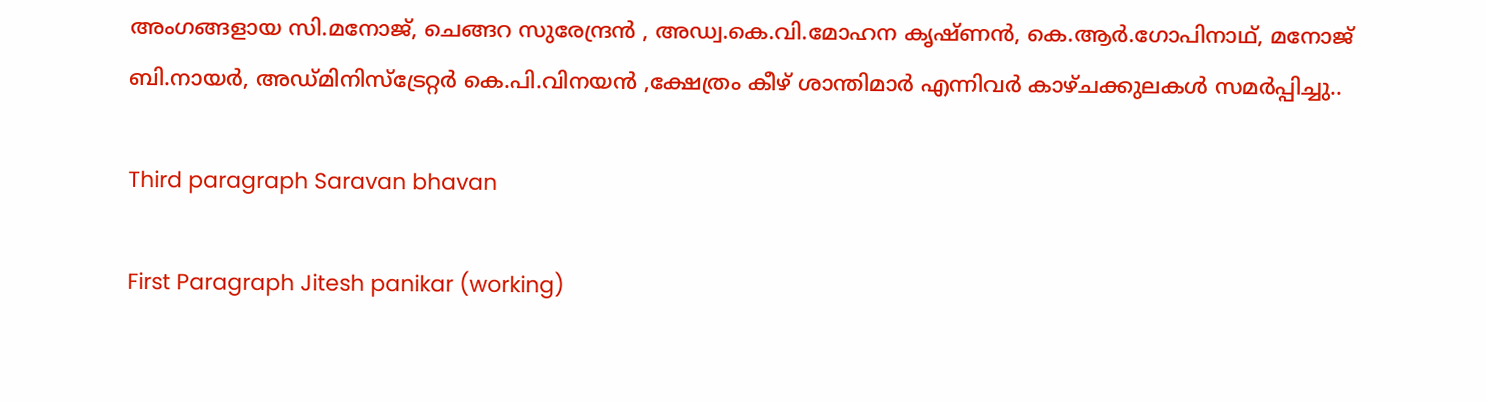അംഗങ്ങളായ സി.മനോജ്, ചെങ്ങറ സുരേന്ദ്രൻ , അഡ്വ.കെ.വി.മോഹന കൃഷ്ണൻ, കെ.ആർ.ഗോപിനാഥ്, മനോജ് ബി.നായർ, അഡ്മിനിസ്ട്രേറ്റർ കെ.പി.വിനയൻ ,ക്ഷേത്രം കീഴ് ശാന്തിമാർ എന്നിവർ കാഴ്ചക്കുലകൾ സമർപ്പിച്ചു..

Third paragraph Saravan bhavan

First Paragraph Jitesh panikar (working)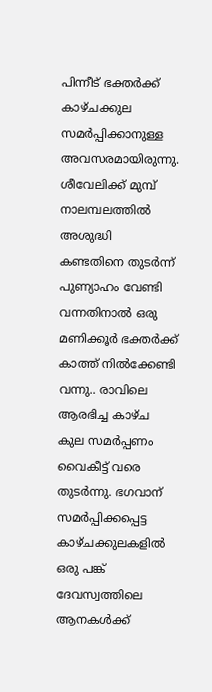പിന്നീട് ഭക്തര്‍ക്ക് കാഴ്ചക്കുല സമര്‍പ്പിക്കാനുള്ള അവസരമായിരുന്നു. ശീവേലിക്ക് മുമ്പ് നാലമ്പലത്തില്‍ അശുദ്ധി കണ്ടതിനെ തുടര്‍ന്ന് പുണ്യാഹം വേണ്ടി വന്നതിനാല്‍ ഒരു മണിക്കൂര്‍ ഭക്തര്‍ക്ക് കാത്ത് നില്‍ക്കേണ്ടി വന്നു.. രാവിലെ ആരഭിച്ച കാഴ്ച കുല സമര്‍പ്പണം വൈകീട്ട് വരെ തുടർന്നു. ഭഗവാന് സമര്‍പ്പിക്കപ്പെട്ട കാഴ്ചക്കുലകളില്‍ ഒരു പങ്ക് ദേവസ്വത്തിലെ ആനകള്‍ക്ക്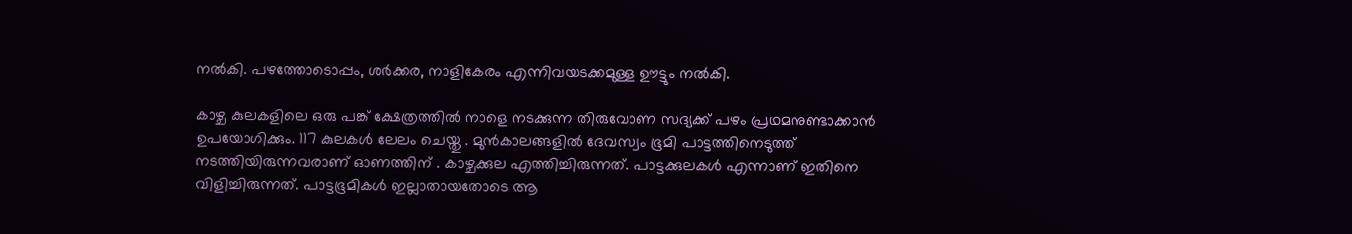നല്‍കി. പഴത്തോടൊപ്പം, ശര്‍ക്കര, നാളികേരം എന്നിവയടക്കമുള്ള ഊട്ടും നല്‍കി.

കാഴ്ച കുലകളിലെ ഒരു പങ്ക് ക്ഷേത്രത്തില്‍ നാളെ നടക്കുന്ന തിരുവോണ സദ്യക്ക് പഴം പ്രഥമനുണ്ടാക്കാന്‍ ഉപയോഗിക്കും. 117 കുലകള്‍ ലേലം ചെയ്തു . മുന്‍കാലങ്ങളില്‍ ദേവസ്വം ഭൂമി പാട്ടത്തിനെടുത്ത് നടത്തിയിരുന്നവരാണ് ഓണത്തിന് . കാഴ്ചക്കുല എത്തിച്ചിരുന്നത്. പാട്ടക്കുലകള്‍ എന്നാണ് ഇതിനെ വിളിച്ചിരുന്നത്. പാട്ടഭൂമികള്‍ ഇല്ലാതായതോടെ ആ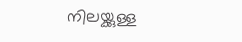നിലയ്ക്കുള്ള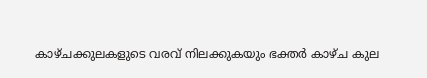കാഴ്ചക്കുലകളുടെ വരവ് നിലക്കുകയും ഭക്തര്‍ കാഴ്ച കുല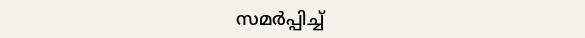സമര്‍പ്പിച്ച്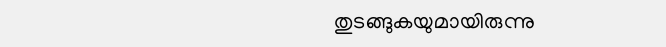തുടങ്ങുകയുമായിരുന്നു